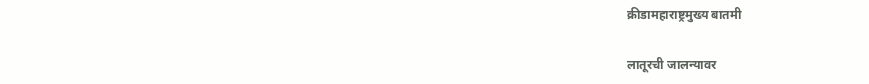क्रीडामहाराष्ट्रमुख्य बातमी

लातूरची जालन्यावर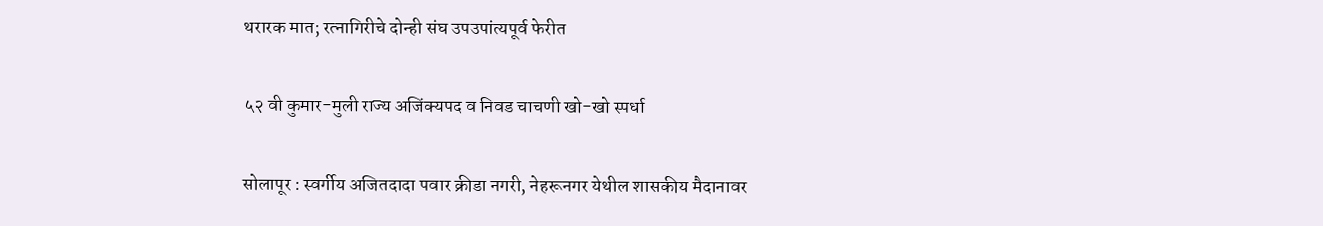थरारक मात; रत्नागिरीचे दोन्ही संघ उपउपांत्यपूर्व फेरीत

५२ वी कुमार-मुली राज्य अजिंक्यपद व निवड चाचणी खो-खो स्पर्धा

सोलापूर : स्वर्गीय अजितदादा पवार क्रीडा नगरी, नेहरूनगर येथील शासकीय मैदानावर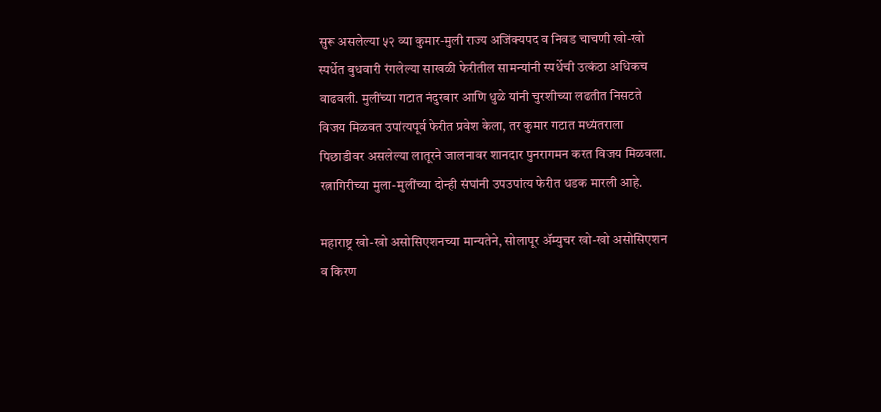सुरू असलेल्या ५२ व्या कुमार-मुली राज्य अजिंक्यपद व निवड चाचणी खो-खो स्पर्धेत बुधवारी रंगलेल्या साखळी फेरीतील सामन्यांनी स्पर्धेची उत्कंठा अधिकच वाढवली. मुलींच्या गटात नंदुरबार आणि धुळे यांनी चुरशीच्या लढतीत निसटते विजय मिळवत उपांत्यपूर्व फेरीत प्रवेश केला, तर कुमार गटात मध्यंतराला पिछाडीवर असलेल्या लातूरने जालनावर शानदार पुनरागमन करत विजय मिळवला. रत्नागिरीच्या मुला-मुलींच्या दोन्ही संघांनी उपउपांत्य फेरीत धडक मारली आहे.

महाराष्ट्र खो-खो असोसिएशनच्या मान्यतेने, सोलापूर ॲम्युचर खो-खो असोसिएशन व किरण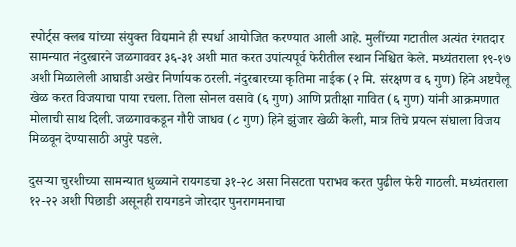स्पोर्ट्स क्लब यांच्या संयुक्त विद्यमाने ही स्पर्धा आयोजित करण्यात आली आहे. मुलींच्या गटातील अत्यंत रंगतदार सामन्यात नंदुरबारने जळगाववर ३६-३१ अशी मात करत उपांत्यपूर्व फेरीतील स्थान निश्चित केले. मध्यंतराला १९-१७ अशी मिळालेली आघाडी अखेर निर्णायक ठरली. नंदुरबारच्या कृतिमा नाईक (२ मि. संरक्षण व ६ गुण) हिने अष्टपैलू खेळ करत विजयाचा पाया रचला. तिला सोनल वसावे (६ गुण) आणि प्रतीक्षा गावित (६ गुण) यांनी आक्रमणात मोलाची साथ दिली. जळगावकडून गौरी जाधव (८ गुण) हिने झुंजार खेळी केली, मात्र तिचे प्रयत्न संघाला विजय मिळवून देण्यासाठी अपुरे पडले.

दुसऱ्या चुरशीच्या सामन्यात धुळ्याने रायगडचा ३१-२८ असा निसटता पराभव करत पुढील फेरी गाठली. मध्यंतराला १२-२२ अशी पिछाडी असूनही रायगडने जोरदार पुनरागमनाचा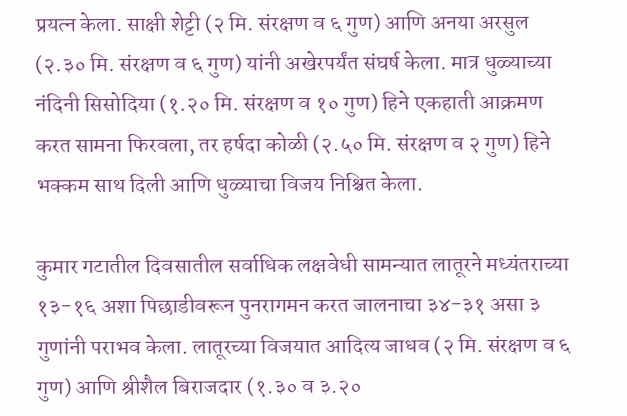प्रयत्न केला. साक्षी शेट्टी (२ मि. संरक्षण व ६ गुण) आणि अनया अरसुल (२.३० मि. संरक्षण व ६ गुण) यांनी अखेरपर्यंत संघर्ष केला. मात्र धुळ्याच्या नंदिनी सिसोदिया (१.२० मि. संरक्षण व १० गुण) हिने एकहाती आक्रमण करत सामना फिरवला, तर हर्षदा कोळी (२.५० मि. संरक्षण व २ गुण) हिने भक्कम साथ दिली आणि धुळ्याचा विजय निश्चित केला.

कुमार गटातील दिवसातील सर्वाधिक लक्षवेधी सामन्यात लातूरने मध्यंतराच्या १३-१६ अशा पिछाडीवरून पुनरागमन करत जालनाचा ३४-३१ असा ३ गुणांनी पराभव केला. लातूरच्या विजयात आदित्य जाधव (२ मि. संरक्षण व ६ गुण) आणि श्रीशैल बिराजदार (१.३० व ३.२०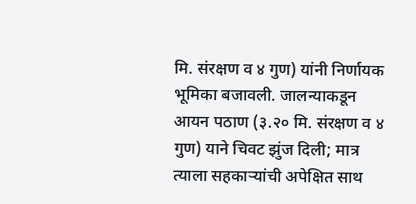मि. संरक्षण व ४ गुण) यांनी निर्णायक भूमिका बजावली. जालन्याकडून आयन पठाण (३.२० मि. संरक्षण व ४ गुण) याने चिवट झुंज दिली; मात्र त्याला सहकाऱ्यांची अपेक्षित साथ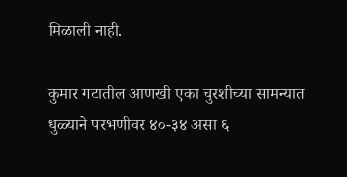मिळाली नाही.

कुमार गटातील आणखी एका चुरशीच्या सामन्यात धुळ्याने परभणीवर ४०-३४ असा ६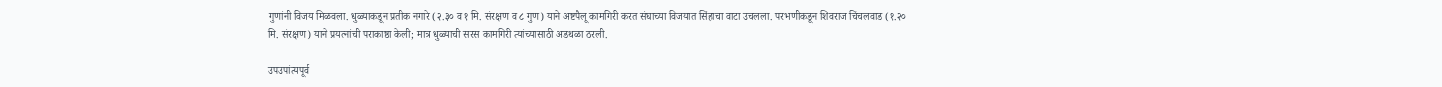गुणांनी विजय मिळवला. धुळ्याकडून प्रतीक नगारे (२.३० व १ मि. संरक्षण व ८ गुण) याने अष्टपैलू कामगिरी करत संघाच्या विजयात सिंहाचा वाटा उचलला. परभणीकडून शिवराज चिंचलवाड (१.२० मि. संरक्षण) याने प्रयत्नांची पराकाष्ठा केली; मात्र धुळ्याची सरस कामगिरी त्यांच्यासाठी अडथळा ठरली.

उपउपांत्यपूर्व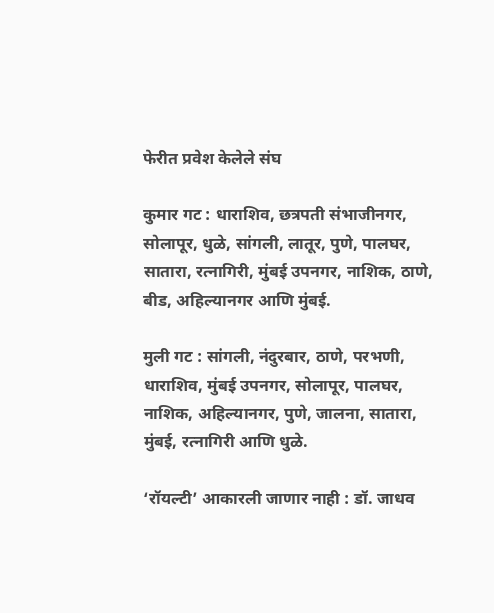फेरीत प्रवेश केलेले संघ

कुमार गट : धाराशिव, छत्रपती संभाजीनगर, सोलापूर, धुळे, सांगली, लातूर, पुणे, पालघर, सातारा, रत्नागिरी, मुंबई उपनगर, नाशिक, ठाणे, बीड, अहिल्यानगर आणि मुंबई.

मुली गट : सांगली, नंदुरबार, ठाणे, परभणी, धाराशिव, मुंबई उपनगर, सोलापूर, पालघर, नाशिक, अहिल्यानगर, पुणे, जालना, सातारा, मुंबई, रत्नागिरी आणि धुळे.

‘रॉयल्टी’ आकारली जाणार नाही : डॉ. जाधव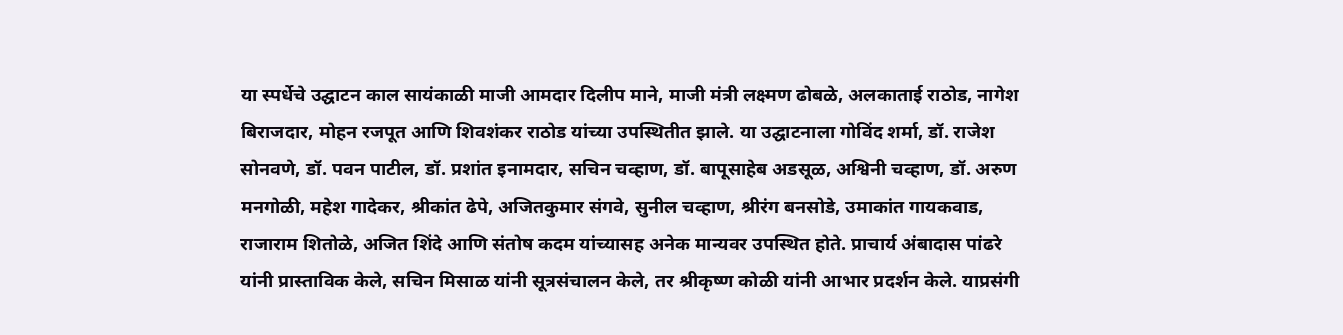या स्पर्धेचे उद्घाटन काल सायंकाळी माजी आमदार दिलीप माने, माजी मंत्री लक्ष्मण ढोबळे, अलकाताई राठोड, नागेश बिराजदार, मोहन रजपूत आणि शिवशंकर राठोड यांच्या उपस्थितीत झाले. या उद्घाटनाला गोविंद शर्मा, डॉ. राजेश सोनवणे, डॉ. पवन पाटील, डॉ. प्रशांत इनामदार, सचिन चव्हाण, डॉ. बापूसाहेब अडसूळ, अश्विनी चव्हाण, डॉ. अरुण मनगोळी, महेश गादेकर, श्रीकांत ढेपे, अजितकुमार संगवे, सुनील चव्हाण, श्रीरंग बनसोडे, उमाकांत गायकवाड, राजाराम शितोळे, अजित शिंदे आणि संतोष कदम यांच्यासह अनेक मान्यवर उपस्थित होते. प्राचार्य अंबादास पांढरे यांनी प्रास्ताविक केले, सचिन मिसाळ यांनी सूत्रसंचालन केले, तर श्रीकृष्ण कोळी यांनी आभार प्रदर्शन केले. याप्रसंगी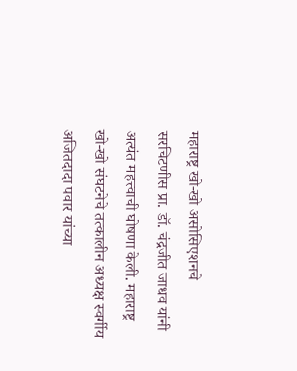महाराष्ट्र खो-खो असोसिएशनचे सरचिटणीस प्रा. डॉ. चंद्रजीत जाधव यांनी अत्यंत महत्त्वाची घोषणा केली. महाराष्ट्र खो-खो संघटनेचे तत्कालीन अध्यक्ष स्वर्गीय अजितदादा पवार यांच्या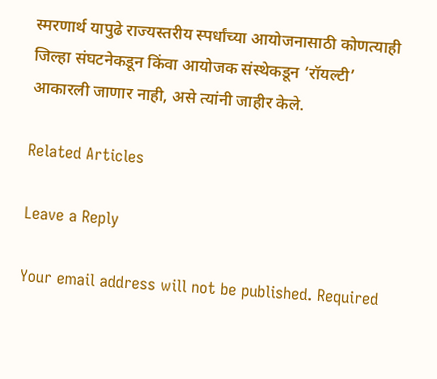स्मरणार्थ यापुढे राज्यस्तरीय स्पर्धांच्या आयोजनासाठी कोणत्याही जिल्हा संघटनेकडून किंवा आयोजक संस्थेकडून ‘रॉयल्टी’ आकारली जाणार नाही, असे त्यांनी जाहीर केले.

Related Articles

Leave a Reply

Your email address will not be published. Required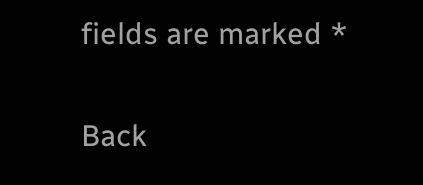fields are marked *

Back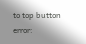to top button
error: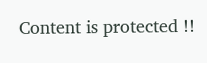Content is protected !!